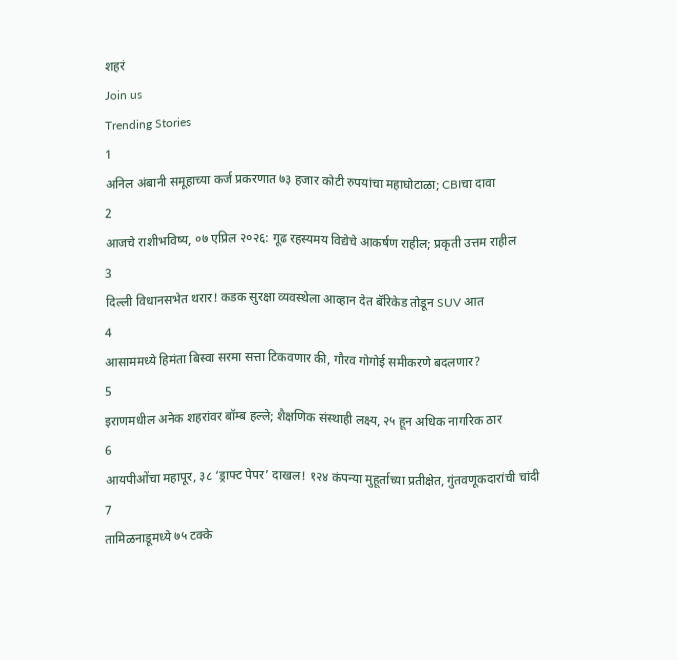शहरं
Join us
Trending Stories
1
अनिल अंबानी समूहाच्या कर्ज प्रकरणात ७३ हजार कोटी रुपयांचा महाघोटाळा; CBIचा दावा
2
आजचे राशीभविष्य, ०७ एप्रिल २०२६: गूढ रहस्यमय विद्येचे आकर्षण राहील; प्रकृती उत्तम राहील
3
दिल्ली विधानसभेत थरार! कडक सुरक्षा व्यवस्थेला आव्हान देत बॅरिकेड तोडून SUV आत
4
आसाममध्ये हिमंता बिस्वा सरमा सत्ता टिकवणार की, गौरव गोगोई समीकरणे बदलणार?
5
इराणमधील अनेक शहरांवर बॉम्ब हल्ले; शैक्षणिक संस्थाही लक्ष्य, २५ हून अधिक नागरिक ठार
6
आयपीओंचा महापूर, ३८ ‘ड्राफ्ट पेपर’ दाखल! १२४ कंपन्या मुहूर्ताच्या प्रतीक्षेत, गुंतवणूकदारांची चांदी
7
तामिळनाडूमध्ये ७५ टक्के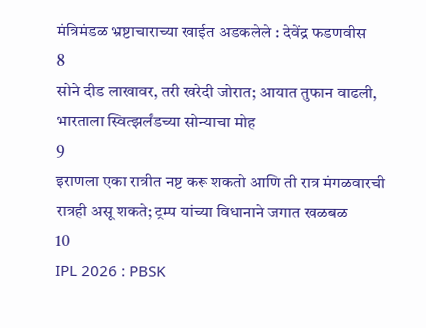मंत्रिमंडळ भ्रष्टाचाराच्या खाईत अडकलेले : देवेंद्र फडणवीस
8
सोने दीड लाखावर, तरी खरेदी जोरात; आयात तुफान वाढली, भारताला स्वित्झर्लंडच्या सोन्याचा मोह
9
इराणला एका रात्रीत नष्ट करू शकतो आणि ती रात्र मंगळवारची रात्रही असू शकते; ट्रम्प यांच्या विधानाने जगात खळबळ
10
IPL 2026 : PBSK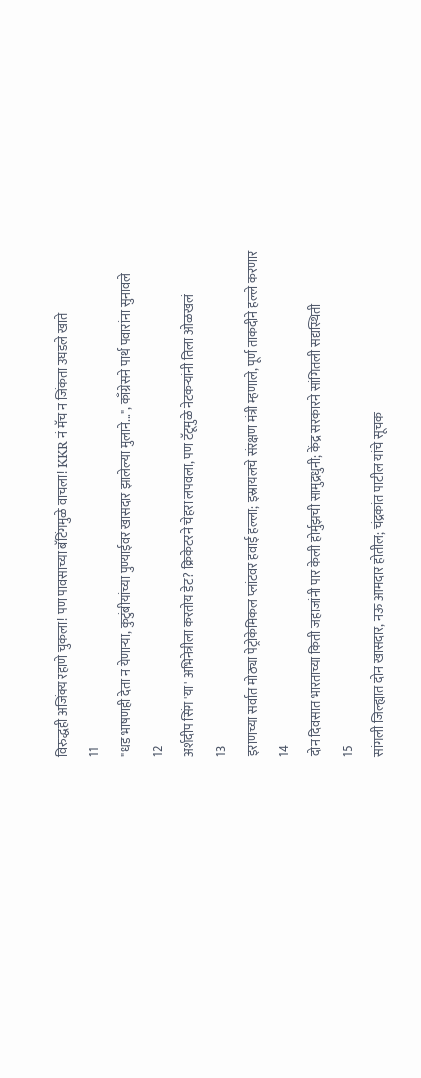विरुद्धही अजिंक्य रहाणे चुकला! पण पावसाच्या बॅटिंगमुळे वाचला! KKR नं मॅच न जिंकता उघडले खाते
11
"धड भाषणही देता न येणाऱ्या, कुटुंबीयांच्या पुण्याईवर खासदार झालेल्या मुलाने...", काँग्रेसने पार्थ पवारांना सुनावले
12
अर्शदीप सिंग 'या' अभिनेत्रीला करतोय डेट? क्रिकेटरने चेहरा लपवला, पण टॅटूमुळे नेटकऱ्यांनी तिला ओळखलं
13
इराणच्या सर्वात मोठ्या पेट्रोकेमिकल प्लांटवर हवाई हल्ला; इस्रायलचे संरक्षण मंत्री म्हणाले, पूर्ण ताकदीने हल्ले करणार
14
दोन दिवसात भारताच्या किती जहाजांनी पार केली होर्मुझची सामुद्रधुनी; केंद्र सरकारने सांगितली सद्यस्थिती
15
सांगली जिल्ह्यात दोन खासदार, नऊ आमदार होतील; चंद्रकांत पाटील यांचे सूचक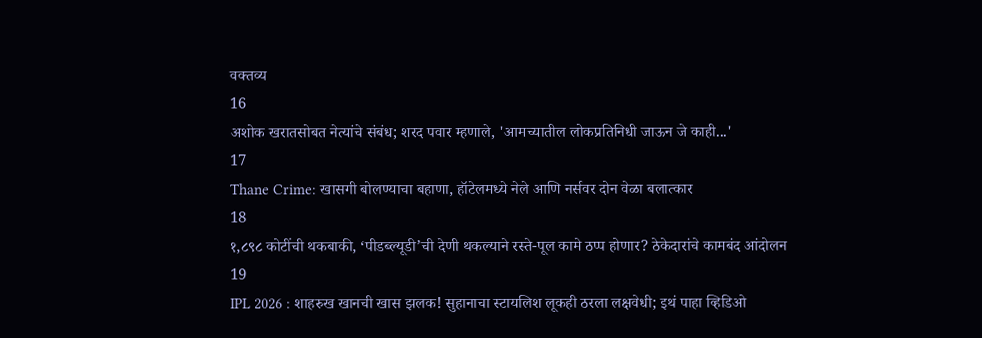वक्तव्य
16
अशोक खरातसोबत नेत्यांचे संबंध; शरद पवार म्हणाले, 'आमच्यातील लोकप्रतिनिधी जाऊन जे काही...'
17
Thane Crime: खासगी बोलण्याचा बहाणा, हॉटेलमध्ये नेले आणि नर्सवर दोन वेळा बलात्कार
18
१,८९८ कोटींची थकबाकी, ‘पीडब्ल्यूडी’ची देणी थकल्याने रस्ते-पूल कामे ठप्प होणार? ठेकेदारांचे कामबंद आंदोलन
19
IPL 2026 : शाहरुख खानची खास झलक! सुहानाचा स्टायलिश लूकही ठरला लक्षवेधी; इथं पाहा व्हिडिओ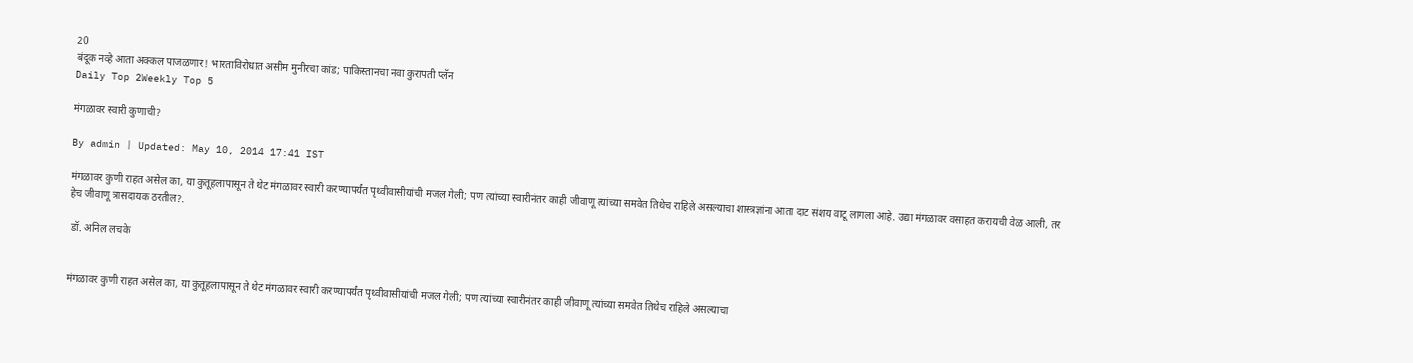20
बंदूक नव्हे आता अक्कल पाजळणार! भारताविरोधात असीम मुनीरचा कांड; पाकिस्तानचा नवा कुरापती प्लॅन
Daily Top 2Weekly Top 5

मंगळावर स्वारी कुणाची?

By admin | Updated: May 10, 2014 17:41 IST

मंगळावर कुणी राहत असेल का, या कुतूहलापासून ते थेट मंगळावर स्वारी करण्यापर्यंत पृथ्वीवासीयांची मजल गेली; पण त्यांच्या स्वारीनंतर काही जीवाणू त्यांच्या समवेत तिथेच राहिले असल्याचा शास्त्रज्ञांना आता दाट संशय वाटू लागला आहे. उद्या मंगळावर वसाहत करायची वेळ आली, तर हेच जीवाणू त्रासदायक ठरतील?.

 डॉ. अनिल लचके


मंगळावर कुणी राहत असेल का, या कुतूहलापासून ते थेट मंगळावर स्वारी करण्यापर्यंत पृथ्वीवासीयांची मजल गेली; पण त्यांच्या स्वारीनंतर काही जीवाणू त्यांच्या समवेत तिथेच राहिले असल्याचा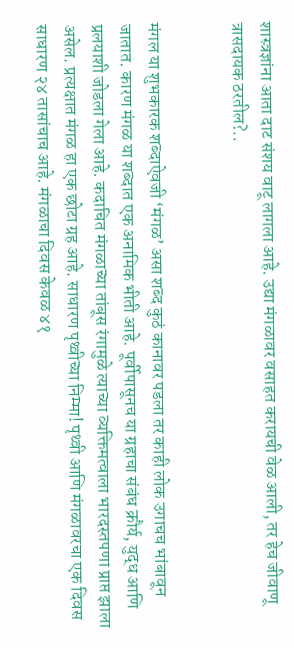शास्त्रज्ञांना आता दाट संशय वाटू लागला आहे. उद्या मंगळावर वसाहत करायची वेळ आली, तर हेच जीवाणू त्रासदायक ठरतील?..


मंगल या शुभकारक शब्दाऐवजी ‘मंगळ’ असा शब्द कुठं कानावर पडला तर काही लोक उगाचच भांबावून जातात. कारण मंगळ या शब्दात एक अनामिक भीती आहे. पूर्वीपासूनच या ग्रहाचा संबंध क्रौर्य, युद्ध आणि प्रलयाशी जोडला गेला आहे. कदाचित मंगळाच्या तांबूस रंगामुळे त्याच्या व्यक्तिमत्वाला भारदस्तपणा प्राप्त झाला असेल. प्रत्यक्षात मंगळ हा एक छोटा ग्रह आहे. साधारण पृथ्वीच्या निम्मा! पृथ्वी आणि मंगळावरचा एक दिवस साधारण २४ तासांचाच आहे. मंगळाचा दिवस केवळ ४१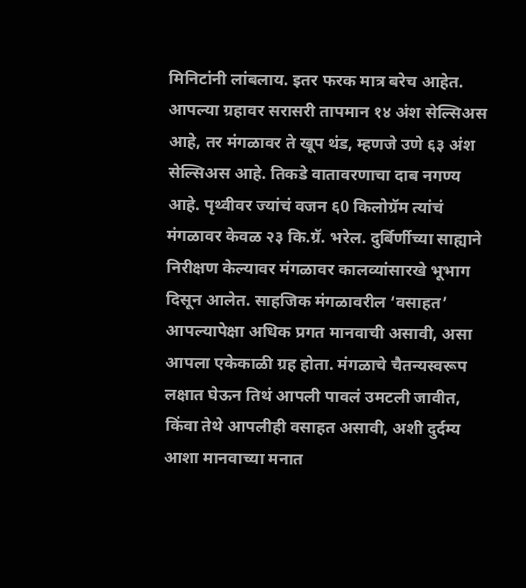मिनिटांनी लांबलाय. इतर फरक मात्र बरेच आहेत. आपल्या ग्रहावर सरासरी तापमान १४ अंश सेल्सिअस आहे, तर मंगळावर ते खूप थंड, म्हणजे उणे ६३ अंश सेल्सिअस आहे. तिकडे वातावरणाचा दाब नगण्य आहे. पृथ्वीवर ज्यांचं वजन ६0 किलोग्रॅम त्यांचं मंगळावर केवळ २३ कि.ग्रॅ. भरेल. दुर्बिर्णीच्या साह्याने निरीक्षण केल्यावर मंगळावर कालव्यांसारखे भूभाग दिसून आलेत. साहजिक मंगळावरील ‘वसाहत’ आपल्यापेक्षा अधिक प्रगत मानवाची असावी, असा आपला एकेकाळी ग्रह होता. मंगळाचे चैतन्यस्वरूप लक्षात घेऊन तिथं आपली पावलं उमटली जावीत, किंवा तेथे आपलीही वसाहत असावी, अशी दुर्दम्य आशा मानवाच्या मनात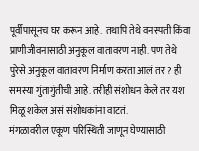पूर्वीपासूनच घर करून आहे.  तथापि तेथे वनस्पती किंवा प्राणीजीवनासाठी अनुकूल वातावरण नाही. पण तेथे पुरेसे अनुकूल वातावरण निर्माण करता आलं तर? ही समस्या गुंतागुंतीची आहे. तरीही संशोधन केले तर यश मिळू शकेल असं संशोधकांना वाटतं.
मंगळावरील एकूण परिस्थिती जाणून घेण्यासाठी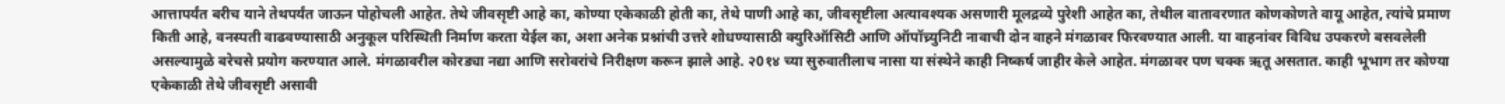आत्तापर्यंत बरीच याने तेथपर्यंत जाऊन पोहोचली आहेत. तेथे जीवसृष्टी आहे का, कोण्या एकेकाळी होती का, तेथे पाणी आहे का, जीवसृष्टीला अत्यावश्यक असणारी मूलद्रव्ये पुरेशी आहेत का, तेथील वातावरणात कोणकोणते वायू आहेत, त्यांचे प्रमाण किती आहे, वनस्पती वाढवण्यासाठी अनुकूल परिस्थिती निर्माण करता येईल का, अशा अनेक प्रश्नांची उत्तरे शोधण्यासाठी क्युरिऑसिटी आणि ऑपॉच्र्युनिटी नावाची दोन वाहने मंगळावर फिरवण्यात आली. या वाहनांवर विविध उपकरणे बसवलेली असल्यामुळे बरेचसे प्रयोग करण्यात आले. मंगळावरील कोरड्या नद्या आणि सरोवरांचे निरीक्षण करून झाले आहे. २0१४ च्या सुरुवातीलाच नासा या संस्थेने काही निष्कर्ष जाहीर केले आहेत. मंगळावर पण चक्क ऋतू असतात. काही भूभाग तर कोण्या एकेकाळी तेथे जीवसृष्टी असावी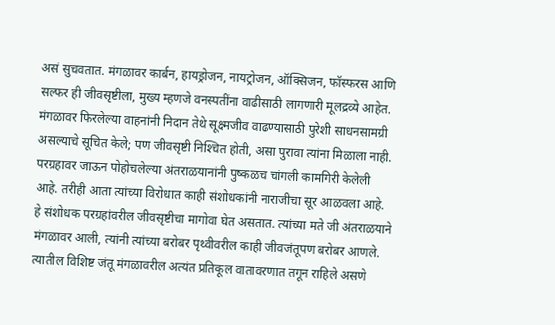असं सुचवतात. मंगळावर कार्बन, हायड्रोजन, नायट्रोजन, ऑक्सिजन, फॉस्फरस आणि सल्फर ही जीवसृष्टीला, मुख्य म्हणजे वनस्पतींना वाढीसाठी लागणारी मूलद्रव्ये आहेत. मंगळावर फिरलेल्या वाहनांनी निदान तेथे सूक्ष्मजीव वाढण्यासाठी पुरेशी साधनसामग्री असल्याचे सूचित केले; पण जीवसृष्टी निश्‍चित होती, असा पुरावा त्यांना मिळाला नाही.
परग्रहावर जाऊन पोहोचलेल्या अंतराळयानांनी पुष्कळच चांगली कामगिरी केलेली आहे. तरीही आता त्यांच्या विरोधात काही संशोधकांनी नाराजीचा सूर आळवला आहे. हे संशोधक परग्रहांवरील जीवसृष्टीचा मागोवा घेत असतात. त्यांच्या मते जी अंतराळयाने मंगळावर आली, त्यांनी त्यांच्या बरोबर पृथ्वीवरील काही जीवजंतूपण बरोबर आणले. त्यातील विशिष्ट जंतू मंगळावरील अत्यंत प्रतिकूल वातावरणात तगून राहिले असणे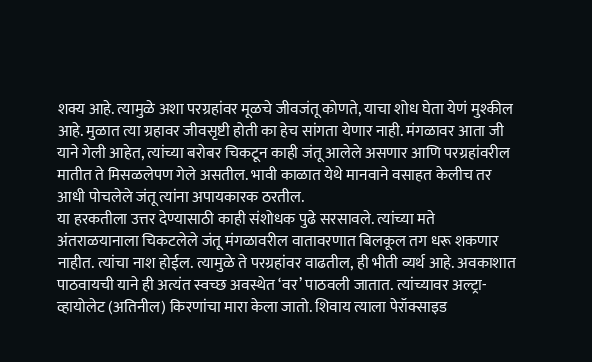शक्य आहे. त्यामुळे अशा परग्रहांवर मूळचे जीवजंतू कोणते, याचा शोध घेता येणं मुश्कील आहे. मुळात त्या ग्रहावर जीवसृष्टी होती का हेच सांगता येणार नाही. मंगळावर आता जी याने गेली आहेत, त्यांच्या बरोबर चिकटून काही जंतू आलेले असणार आणि परग्रहांवरील मातीत ते मिसळलेपण गेले असतील. भावी काळात येथे मानवाने वसाहत केलीच तर आधी पोचलेले जंतू त्यांना अपायकारक ठरतील.
या हरकतीला उत्तर देण्यासाठी काही संशोधक पुढे सरसावले. त्यांच्या मते अंतराळयानाला चिकटलेले जंतू मंगळावरील वातावरणात बिलकूल तग धरू शकणार नाहीत. त्यांचा नाश होईल. त्यामुळे ते परग्रहांवर वाढतील, ही भीती व्यर्थ आहे. अवकाशात पाठवायची याने ही अत्यंत स्वच्छ अवस्थेत ‘वर’ पाठवली जातात. त्यांच्यावर अल्ट्रा-व्हायोलेट (अतिनील) किरणांचा मारा केला जातो. शिवाय त्याला पेरॉक्साइड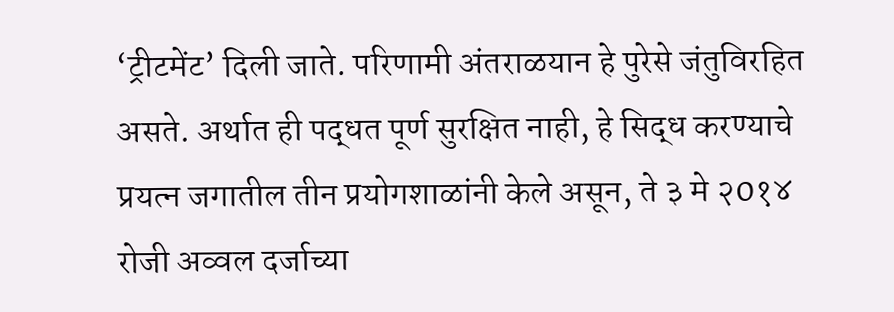‘ट्रीटमेंट’ दिली जाते. परिणामी अंतराळयान हे पुरेसे जंतुविरहित असते. अर्थात ही पद्धत पूर्ण सुरक्षित नाही, हे सिद्ध करण्याचे प्रयत्न जगातील तीन प्रयोगशाळांनी केले असून, ते ३ मे २0१४ रोजी अव्वल दर्जाच्या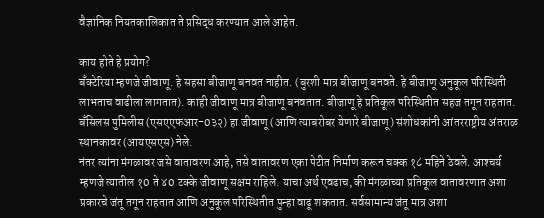वैज्ञानिक नियतकालिकात ते प्रसिद्ध करण्यात आले आहेत.

काय होते हे प्रयोग?
बॅंक्टेरिया म्हणजे जीवाणू. हे सहसा बीजाणू बनवत नाहीत. (बुरशी मात्र बीजाणू बनवते. हे बीजाणू अनुकूल परिस्थिती लाभताच वाढीला लागतात). काही जीवाणू मात्र बीजाणू बनवतात. बीजाणू हे प्रतिकूल परिस्थितीत सहज तगून राहतात. बॅंसिलस पुमिलीस (एसएएफआर-0३२) हा जीवाणू (आणि त्याबरोबर येणारे बीजाणू) संशोधकांनी आंतरराष्ट्रीय अंतराळ स्थानकावर (आयएसएस) नेले.
नंतर त्यांना मंगळावर जसे वातावरण आहे, तसे वातावरण एका पेटीत निर्माण करून चक्क १८ महिने ठेवले. आश्‍चर्य म्हणजे त्यातील १0 ते ४0 टक्के जीवाणू सक्षम राहिले. याचा अर्थ एवढाच, की मंगळाच्या प्रतिकूल वातावरणात अशा प्रकारचे जंतू तगून राहतात आणि अनुकूल परिस्थितीत पुन्हा वाढू शकतात. सर्वसामान्य जंतू मात्र अशा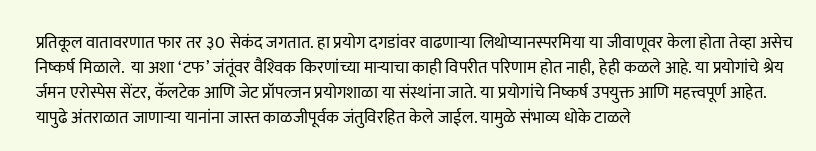प्रतिकूल वातावरणात फार तर ३0 सेकंद जगतात. हा प्रयोग दगडांवर वाढणार्‍या लिथोप्यानस्परमिया या जीवाणूवर केला होता तेव्हा असेच निष्कर्ष मिळाले.  या अशा ‘टफ’ जंतूंवर वैश्‍विक किरणांच्या मार्‍याचा काही विपरीत परिणाम होत नाही, हेही कळले आहे. या प्रयोगांचे श्रेय र्जमन एरोस्पेस सेंटर, कॅलटेक आणि जेट प्रॉपल्जन प्रयोगशाळा या संस्थांना जाते. या प्रयोगांचे निष्कर्ष उपयुक्त आणि महत्त्वपूर्ण आहेत. यापुढे अंतराळात जाणार्‍या यानांना जास्त काळजीपूर्वक जंतुविरहित केले जाईल. यामुळे संभाव्य धोके टाळले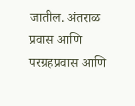जातील. अंतराळ प्रवास आणि परग्रहप्रवास आणि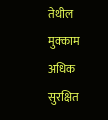तेथील मुक्काम अधिक सुरक्षित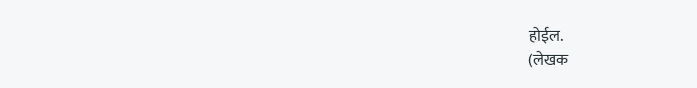होईल.
(लेखक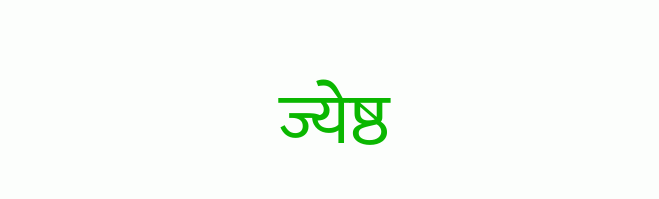ज्येष्ठ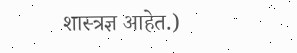शास्त्रज्ञ आहेत.)